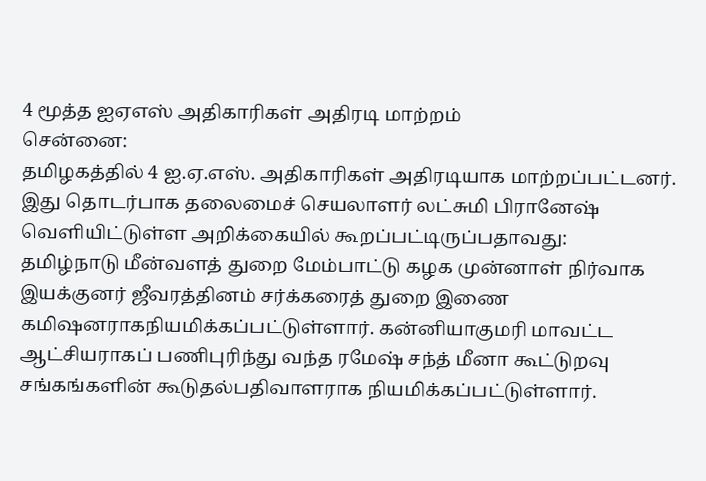4 மூத்த ஐஏஎஸ் அதிகாரிகள் அதிரடி மாற்றம்
சென்னை:
தமிழகத்தில் 4 ஐ.ஏ.எஸ். அதிகாரிகள் அதிரடியாக மாற்றப்பட்டனர்.
இது தொடர்பாக தலைமைச் செயலாளர் லட்சுமி பிரானேஷ் வெளியிட்டுள்ள அறிக்கையில் கூறப்பட்டிருப்பதாவது:
தமிழ்நாடு மீன்வளத் துறை மேம்பாட்டு கழக முன்னாள் நிர்வாக இயக்குனர் ஜீவரத்தினம் சர்க்கரைத் துறை இணை கமிஷனராகநியமிக்கப்பட்டுள்ளார். கன்னியாகுமரி மாவட்ட ஆட்சியராகப் பணிபுரிந்து வந்த ரமேஷ் சந்த் மீனா கூட்டுறவு சங்கங்களின் கூடுதல்பதிவாளராக நியமிக்கப்பட்டுள்ளார்.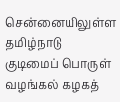சென்னையிலுள்ள தமிழ்நாடு குடிமைப் பொருள் வழங்கல் கழகத்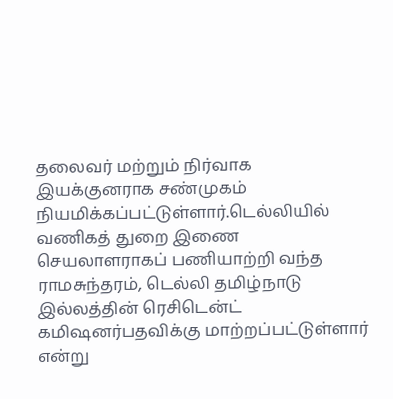தலைவர் மற்றும் நிர்வாக இயக்குனராக சண்முகம் நியமிக்கப்பட்டுள்ளார்.டெல்லியில் வணிகத் துறை இணை செயலாளராகப் பணியாற்றி வந்த ராமசுந்தரம், டெல்லி தமிழ்நாடு இல்லத்தின் ரெசிடென்ட் கமிஷனர்பதவிக்கு மாற்றப்பட்டுள்ளார் என்று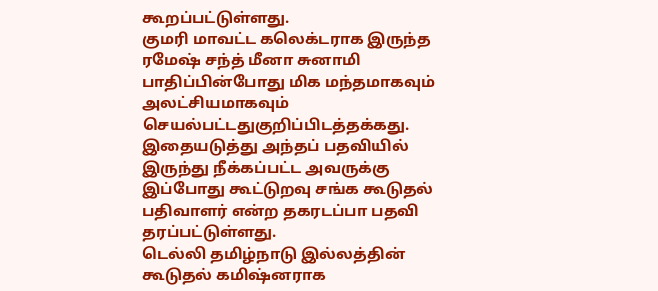கூறப்பட்டுள்ளது.
குமரி மாவட்ட கலெக்டராக இருந்த ரமேஷ் சந்த் மீனா சுனாமி பாதிப்பின்போது மிக மந்தமாகவும் அலட்சியமாகவும் செயல்பட்டதுகுறிப்பிடத்தக்கது. இதையடுத்து அந்தப் பதவியில் இருந்து நீக்கப்பட்ட அவருக்கு இப்போது கூட்டுறவு சங்க கூடுதல் பதிவாளர் என்ற தகரடப்பா பதவி தரப்பட்டுள்ளது.
டெல்லி தமிழ்நாடு இல்லத்தின் கூடுதல் கமிஷ்னராக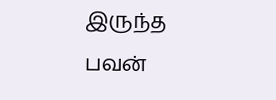இருந்த பவன்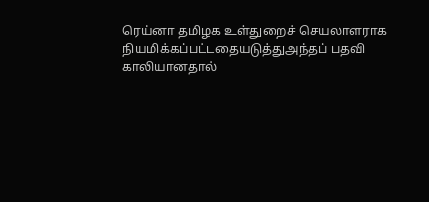ரெய்னா தமிழக உள்துறைச் செயலாளராக நியமிக்கப்பட்டதையடுத்துஅந்தப் பதவி காலியானதால்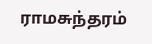ராமசுந்தரம்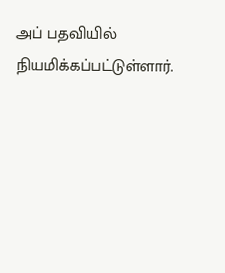அப் பதவியில் நியமிக்கப்பட்டுள்ளார்.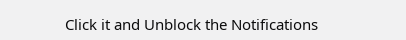Click it and Unblock the Notifications